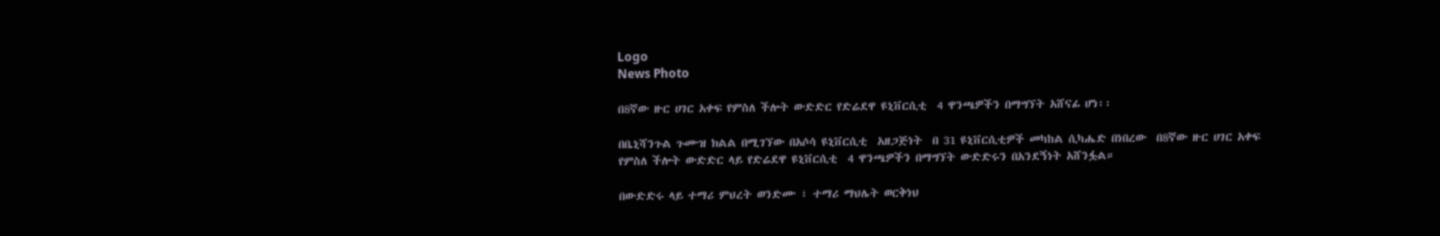Logo
News Photo

በ8ኛው ዙር ሀገር አቀፍ የምስለ ችሎት ውድድር የድሬደዋ ዩኒቨርሲቲ  4 ዋንጫዎችን በማግኘት አሸናፊ ሆነ፡፡

በቤኒሻንጉል ጉሙዝ ክልል በሚገኘው በአሶሳ ዩኒቨርሲቲ  አዘጋጅነት  በ 31 ዩኒቨርሲቲዎች መካከል ሲካሔድ በነበረው  በ8ኛው ዙር ሀገር አቀፍ የምስለ ችሎት ውድድር ላይ የድሬደዋ ዩኒቨርሲቲ  4 ዋንጫዎችን በማግኘት ውድድሩን በአንደኝነት አሸንፏል።

በውድድሩ ላይ ተማሪ ምህረት ወንድሙ ፣ ተማሪ ማህሌት ወርቅነህ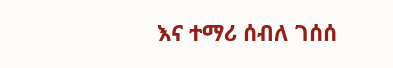እና ተማሪ ሰብለ ገሰሰ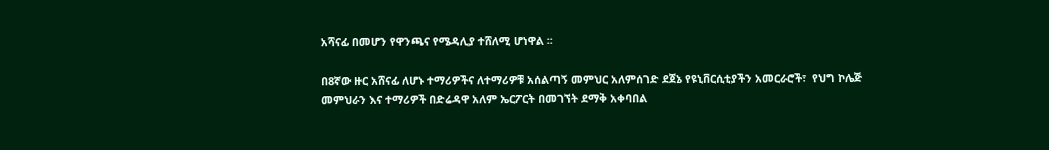አሻናፊ በመሆን የዋንጫና የሜዳሊያ ተሸለሚ ሆነዋል ፡፡

በ8ኛው ዙር አሸናፊ ለሆኑ ተማሪዎችና ለተማሪዎቹ አሰልጣኝ መምህር አለምሰገድ ደጀኔ የዩኒቨርሲቲያችን አመርራሮች፣  የህግ ኮሌጅ መምህራን እና ተማሪዎች በድሬዳዋ አለም ኤርፖርት በመገኘት ደማቅ አቀባበል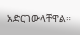አድርገውላቸዋል።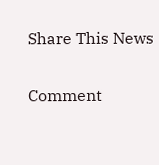Share This News

Comment